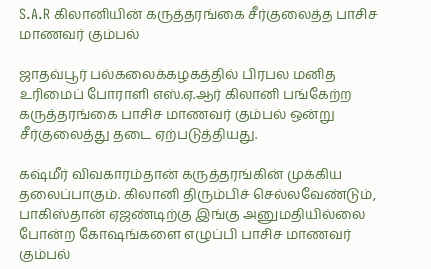S.A.R கிலானியின் கருத்தரங்கை சீர்குலைத்த பாசிச மாணவர் கும்பல்

ஜாதவ்பூர் பல்கலைக்கழகத்தில் பிரபல மனித உரிமைப் போராளி எஸ்.ஏ.ஆர் கிலானி பங்கேற்ற கருத்தரங்கை பாசிச மாணவர் கும்பல் ஒன்று சீர்குலைத்து தடை ஏற்படுத்தியது.

கஷ்மீர் விவகாரம்தான் கருத்தரங்கின் முக்கிய தலைப்பாகும். கிலானி திரும்பிச் செல்லவேண்டும், பாகிஸ்தான் ஏஜண்டிற்கு இங்கு அனுமதியில்லை போன்ற கோஷங்களை எழுப்பி பாசிச மாணவர் கும்பல்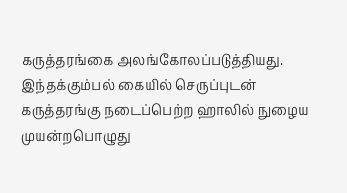கருத்தரங்கை அலங்கோலப்படுத்தியது. இந்தக்கும்பல் கையில் செருப்புடன் கருத்தரங்கு நடைப்பெற்ற ஹாலில் நுழைய முயன்றபொழுது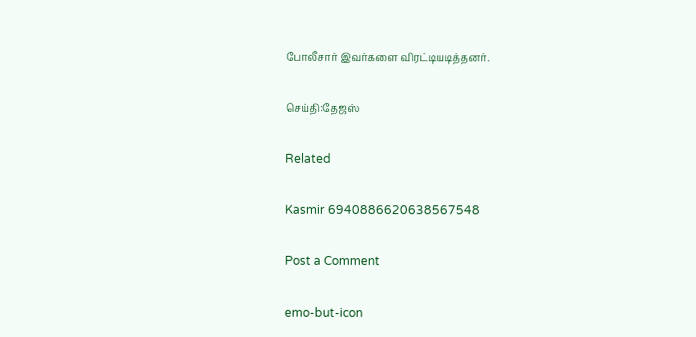போலீசார் இவர்களை விரட்டியடித்தனர்.

செய்தி:தேஜஸ்

Related

Kasmir 6940886620638567548

Post a Comment

emo-but-icon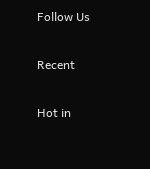Follow Us

Recent

Hot in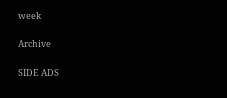week

Archive

SIDE ADS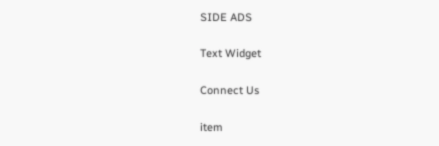SIDE ADS

Text Widget

Connect Us

item